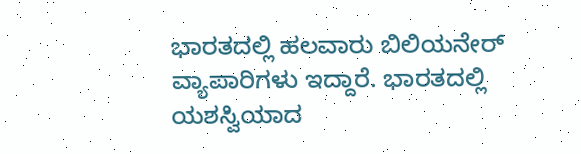ಭಾರತದಲ್ಲಿ ಹಲವಾರು ಬಿಲಿಯನೇರ್ ವ್ಯಾಪಾರಿಗಳು ಇದ್ದಾರೆ. ಭಾರತದಲ್ಲಿ ಯಶಸ್ವಿಯಾದ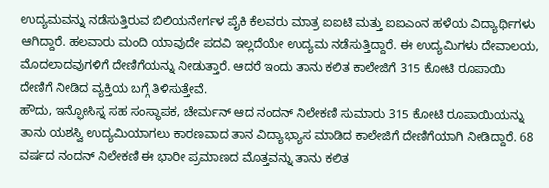ಉದ್ಯಮವನ್ನು ನಡೆಸುತ್ತಿರುವ ಬಿಲಿಯನೇರ್ಗಳ ಪೈಕಿ ಕೆಲವರು ಮಾತ್ರ ಐಐಟಿ ಮತ್ತು ಐಐಎಂನ ಹಳೆಯ ವಿದ್ಯಾರ್ಥಿಗಳು ಆಗಿದ್ದಾರೆ. ಹಲವಾರು ಮಂದಿ ಯಾವುದೇ ಪದವಿ ಇಲ್ಲದೆಯೇ ಉದ್ಯಮ ನಡೆಸುತ್ತಿದ್ದಾರೆ. ಈ ಉದ್ಯಮಿಗಳು ದೇವಾಲಯ, ಮೊದಲಾದವುಗಳಿಗೆ ದೇಣಿಗೆಯನ್ನು ನೀಡುತ್ತಾರೆ. ಆದರೆ ಇಂದು ತಾನು ಕಲಿತ ಕಾಲೇಜಿಗೆ 315 ಕೋಟಿ ರೂಪಾಯಿ ದೇಣಿಗೆ ನೀಡಿದ ವ್ಯಕ್ತಿಯ ಬಗ್ಗೆ ತಿಳಿಸುತ್ತೇವೆ.
ಹೌದು, ಇನ್ಫೋಸಿಸ್ನ ಸಹ ಸಂಸ್ಥಾಪಕ, ಚೇರ್ಮನ್ ಆದ ನಂದನ್ ನಿಲೇಕಣಿ ಸುಮಾರು 315 ಕೋಟಿ ರೂಪಾಯಿಯನ್ನು ತಾನು ಯಶಸ್ವಿ ಉದ್ಯಮಿಯಾಗಲು ಕಾರಣವಾದ ತಾನ ವಿದ್ಯಾಭ್ಯಾಸ ಮಾಡಿದ ಕಾಲೇಜಿಗೆ ದೇಣಿಗೆಯಾಗಿ ನೀಡಿದ್ದಾರೆ. 68 ವರ್ಷದ ನಂದನ್ ನಿಲೇಕಣಿ ಈ ಭಾರೀ ಪ್ರಮಾಣದ ಮೊತ್ತವನ್ನು ತಾನು ಕಲಿತ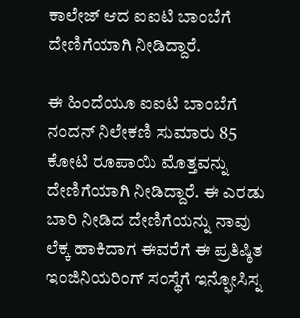ಕಾಲೇಜ್ ಆದ ಐಐಟಿ ಬಾಂಬೆಗೆ ದೇಣಿಗೆಯಾಗಿ ನೀಡಿದ್ದಾರೆ.

ಈ ಹಿಂದೆಯೂ ಐಐಟಿ ಬಾಂಬೆಗೆ ನಂದನ್ ನಿಲೇಕಣಿ ಸುಮಾರು 85 ಕೋಟಿ ರೂಪಾಯಿ ಮೊತ್ತವನ್ನು ದೇಣಿಗೆಯಾಗಿ ನೀಡಿದ್ದಾರೆ. ಈ ಎರಡು ಬಾರಿ ನೀಡಿದ ದೇಣಿಗೆಯನ್ನು ನಾವು ಲೆಕ್ಕ ಹಾಕಿದಾಗ ಈವರೆಗೆ ಈ ಪ್ರತಿಷ್ಠಿತ ಇಂಜಿನಿಯರಿಂಗ್ ಸಂಸ್ಥೆಗೆ ಇನ್ಫೋಸಿಸ್ನ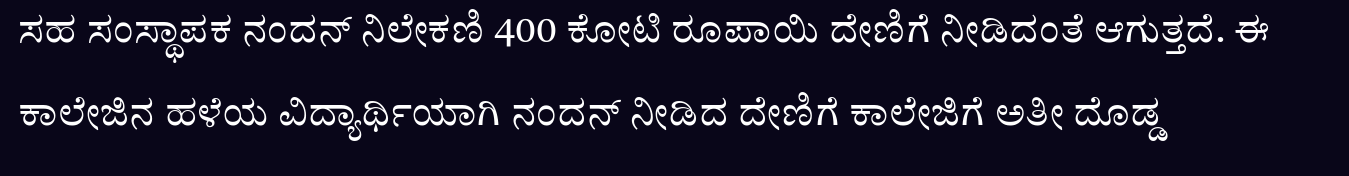ಸಹ ಸಂಸ್ಥಾಪಕ ನಂದನ್ ನಿಲೇಕಣಿ 400 ಕೋಟಿ ರೂಪಾಯಿ ದೇಣಿಗೆ ನೀಡಿದಂತೆ ಆಗುತ್ತದೆ. ಈ ಕಾಲೇಜಿನ ಹಳೆಯ ವಿದ್ಯಾರ್ಥಿಯಾಗಿ ನಂದನ್ ನೀಡಿದ ದೇಣಿಗೆ ಕಾಲೇಜಿಗೆ ಅತೀ ದೊಡ್ಡ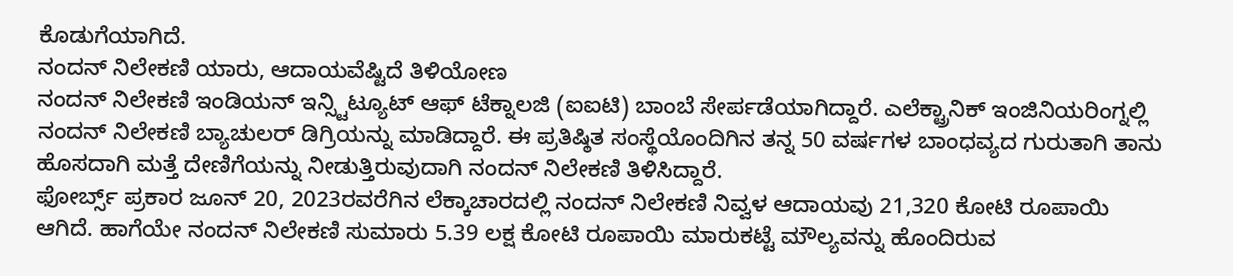ಕೊಡುಗೆಯಾಗಿದೆ.
ನಂದನ್ ನಿಲೇಕಣಿ ಯಾರು, ಆದಾಯವೆಷ್ಟಿದೆ ತಿಳಿಯೋಣ
ನಂದನ್ ನಿಲೇಕಣಿ ಇಂಡಿಯನ್ ಇನ್ಸ್ಟಿಟ್ಯೂಟ್ ಆಫ್ ಟೆಕ್ನಾಲಜಿ (ಐಐಟಿ) ಬಾಂಬೆ ಸೇರ್ಪಡೆಯಾಗಿದ್ದಾರೆ. ಎಲೆಕ್ಟ್ರಾನಿಕ್ ಇಂಜಿನಿಯರಿಂಗ್ನಲ್ಲಿ ನಂದನ್ ನಿಲೇಕಣಿ ಬ್ಯಾಚುಲರ್ ಡಿಗ್ರಿಯನ್ನು ಮಾಡಿದ್ದಾರೆ. ಈ ಪ್ರತಿಷ್ಠಿತ ಸಂಸ್ಥೆಯೊಂದಿಗಿನ ತನ್ನ 50 ವರ್ಷಗಳ ಬಾಂಧವ್ಯದ ಗುರುತಾಗಿ ತಾನು ಹೊಸದಾಗಿ ಮತ್ತೆ ದೇಣಿಗೆಯನ್ನು ನೀಡುತ್ತಿರುವುದಾಗಿ ನಂದನ್ ನಿಲೇಕಣಿ ತಿಳಿಸಿದ್ದಾರೆ.
ಫೋರ್ಬ್ಸ್ ಪ್ರಕಾರ ಜೂನ್ 20, 2023ರವರೆಗಿನ ಲೆಕ್ಕಾಚಾರದಲ್ಲಿ ನಂದನ್ ನಿಲೇಕಣಿ ನಿವ್ವಳ ಆದಾಯವು 21,320 ಕೋಟಿ ರೂಪಾಯಿ ಆಗಿದೆ. ಹಾಗೆಯೇ ನಂದನ್ ನಿಲೇಕಣಿ ಸುಮಾರು 5.39 ಲಕ್ಷ ಕೋಟಿ ರೂಪಾಯಿ ಮಾರುಕಟ್ಟೆ ಮೌಲ್ಯವನ್ನು ಹೊಂದಿರುವ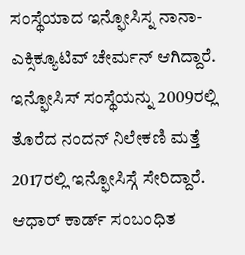ಸಂಸ್ಥೆಯಾದ ಇನ್ಫೋಸಿಸ್ನ ನಾನಾ-ಎಕ್ಸಿಕ್ಯೂಟಿವ್ ಚೇರ್ಮನ್ ಆಗಿದ್ದಾರೆ. ಇನ್ಫೋಸಿಸ್ ಸಂಸ್ಥೆಯನ್ನು 2009ರಲ್ಲಿ ತೊರೆದ ನಂದನ್ ನಿಲೇಕಣಿ ಮತ್ತೆ 2017ರಲ್ಲಿ ಇನ್ಫೋಸಿಸ್ಗೆ ಸೇರಿದ್ದಾರೆ. ಆಧಾರ್ ಕಾರ್ಡ್ ಸಂಬಂಧಿತ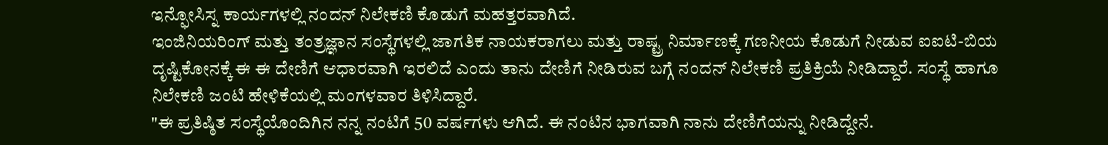ಇನ್ಫೋಸಿಸ್ನ ಕಾರ್ಯಗಳಲ್ಲಿ ನಂದನ್ ನಿಲೇಕಣಿ ಕೊಡುಗೆ ಮಹತ್ತರವಾಗಿದೆ.
ಇಂಜಿನಿಯರಿಂಗ್ ಮತ್ತು ತಂತ್ರಜ್ಞಾನ ಸಂಸ್ಥೆಗಳಲ್ಲಿ ಜಾಗತಿಕ ನಾಯಕರಾಗಲು ಮತ್ತು ರಾಷ್ಟ್ರ ನಿರ್ಮಾಣಕ್ಕೆ ಗಣನೀಯ ಕೊಡುಗೆ ನೀಡುವ ಐಐಟಿ-ಬಿಯ ದೃಷ್ಟಿಕೋನಕ್ಕೆ ಈ ಈ ದೇಣಿಗೆ ಆಧಾರವಾಗಿ ಇರಲಿದೆ ಎಂದು ತಾನು ದೇಣಿಗೆ ನೀಡಿರುವ ಬಗ್ಗೆ ನಂದನ್ ನಿಲೇಕಣಿ ಪ್ರತಿಕ್ರಿಯೆ ನೀಡಿದ್ದಾರೆ. ಸಂಸ್ಥೆ ಹಾಗೂ ನಿಲೇಕಣಿ ಜಂಟಿ ಹೇಳಿಕೆಯಲ್ಲಿ ಮಂಗಳವಾರ ತಿಳಿಸಿದ್ದಾರೆ.
"ಈ ಪ್ರತಿಷ್ಠಿತ ಸಂಸ್ಥೆಯೊಂದಿಗಿನ ನನ್ನ ನಂಟಿಗೆ 50 ವರ್ಷಗಳು ಆಗಿದೆ. ಈ ನಂಟಿನ ಭಾಗವಾಗಿ ನಾನು ದೇಣಿಗೆಯನ್ನು ನೀಡಿದ್ದೇನೆ.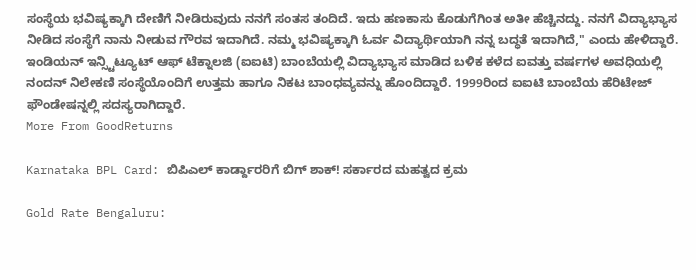ಸಂಸ್ಥೆಯ ಭವಿಷ್ಯಕ್ಕಾಗಿ ದೇಣಿಗೆ ನೀಡಿರುವುದು ನನಗೆ ಸಂತಸ ತಂದಿದೆ. ಇದು ಹಣಕಾಸು ಕೊಡುಗೆಗಿಂತ ಅತೀ ಹೆಚ್ಚಿನದ್ದು. ನನಗೆ ವಿದ್ಯಾಭ್ಯಾಸ ನೀಡಿದ ಸಂಸ್ಥೆಗೆ ನಾನು ನೀಡುವ ಗೌರವ ಇದಾಗಿದೆ. ನಮ್ಮ ಭವಿಷ್ಯಕ್ಕಾಗಿ ಓರ್ವ ವಿದ್ಯಾರ್ಥಿಯಾಗಿ ನನ್ನ ಬದ್ಧತೆ ಇದಾಗಿದೆ," ಎಂದು ಹೇಳಿದ್ದಾರೆ.
ಇಂಡಿಯನ್ ಇನ್ಸ್ಟಿಟ್ಯೂಟ್ ಆಫ್ ಟೆಕ್ನಾಲಜಿ (ಐಐಟಿ) ಬಾಂಬೆಯಲ್ಲಿ ವಿದ್ಯಾಭ್ಯಾಸ ಮಾಡಿದ ಬಳಿಕ ಕಳೆದ ಐವತ್ತು ವರ್ಷಗಳ ಅವಧಿಯಲ್ಲಿ ನಂದನ್ ನಿಲೇಕಣಿ ಸಂಸ್ಥೆಯೊಂದಿಗೆ ಉತ್ತಮ ಹಾಗೂ ನಿಕಟ ಬಾಂಧವ್ಯವನ್ನು ಹೊಂದಿದ್ದಾರೆ. 1999ರಿಂದ ಐಐಟಿ ಬಾಂಬೆಯ ಹೆರಿಟೇಜ್ ಫೌಂಡೇಷನ್ನಲ್ಲಿ ಸದಸ್ಯರಾಗಿದ್ದಾರೆ.
More From GoodReturns

Karnataka BPL Card: ಬಿಪಿಎಲ್ ಕಾರ್ಡ್ದಾರರಿಗೆ ಬಿಗ್ ಶಾಕ್! ಸರ್ಕಾರದ ಮಹತ್ವದ ಕ್ರಮ

Gold Rate Bengaluru: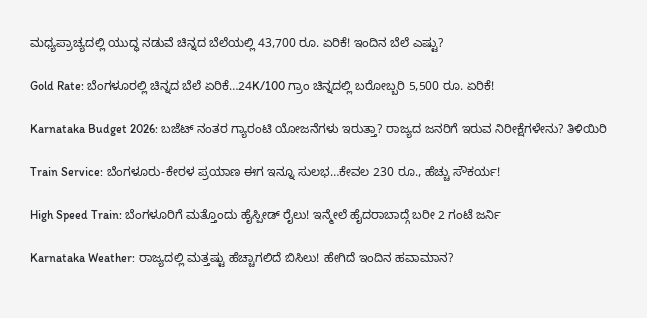ಮಧ್ಯಪ್ರಾಚ್ಯದಲ್ಲಿ ಯುದ್ಧ ನಡುವೆ ಚಿನ್ನದ ಬೆಲೆಯಲ್ಲಿ 43,700 ರೂ. ಏರಿಕೆ! ಇಂದಿನ ಬೆಲೆ ಎಷ್ಟು?

Gold Rate: ಬೆಂಗಳೂರಲ್ಲಿ ಚಿನ್ನದ ಬೆಲೆ ಏರಿಕೆ…24K/100 ಗ್ರಾಂ ಚಿನ್ನದಲ್ಲಿ ಬರೋಬ್ಬರಿ 5,500 ರೂ. ಏರಿಕೆ!

Karnataka Budget 2026: ಬಜೆಟ್ ನಂತರ ಗ್ಯಾರಂಟಿ ಯೋಜನೆಗಳು ಇರುತ್ತಾ? ರಾಜ್ಯದ ಜನರಿಗೆ ಇರುವ ನಿರೀಕ್ಷೆಗಳೇನು? ತಿಳಿಯಿರಿ

Train Service: ಬೆಂಗಳೂರು-ಕೇರಳ ಪ್ರಯಾಣ ಈಗ ಇನ್ನೂ ಸುಲಭ…ಕೇವಲ 230 ರೂ., ಹೆಚ್ಚು ಸೌಕರ್ಯ!

High Speed Train: ಬೆಂಗಳೂರಿಗೆ ಮತ್ತೊಂದು ಹೈಸ್ಪೀಡ್ ರೈಲು! ಇನ್ಮೇಲೆ ಹೈದರಾಬಾದ್ಗೆ ಬರೀ 2 ಗಂಟೆ ಜರ್ನಿ

Karnataka Weather: ರಾಜ್ಯದಲ್ಲಿ ಮತ್ತಷ್ಟು ಹೆಚ್ಚಾಗಲಿದೆ ಬಿಸಿಲು! ಹೇಗಿದೆ ಇಂದಿನ ಹವಾಮಾನ?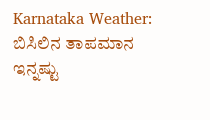Karnataka Weather: ಬಿಸಿಲಿನ ತಾಪಮಾನ ಇನ್ನಷ್ಟು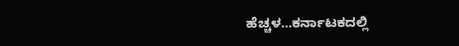ಹೆಚ್ಚಳ…ಕರ್ನಾಟಕದಲ್ಲಿ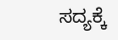ಸದ್ಯಕ್ಕೆ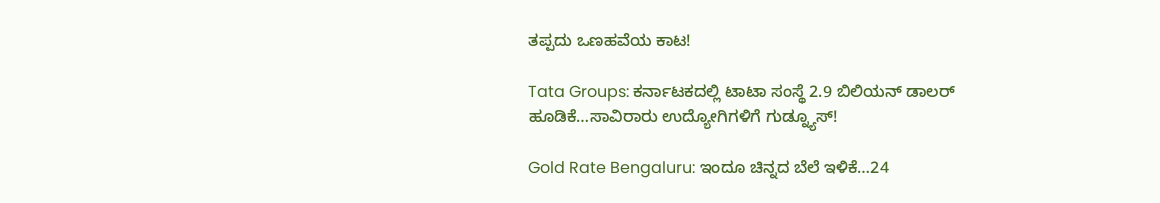ತಪ್ಪದು ಒಣಹವೆಯ ಕಾಟ!

Tata Groups: ಕರ್ನಾಟಕದಲ್ಲಿ ಟಾಟಾ ಸಂಸ್ಥೆ 2.9 ಬಿಲಿಯನ್ ಡಾಲರ್ ಹೂಡಿಕೆ…ಸಾವಿರಾರು ಉದ್ಯೋಗಿಗಳಿಗೆ ಗುಡ್ನ್ಯೂಸ್!

Gold Rate Bengaluru: ಇಂದೂ ಚಿನ್ನದ ಬೆಲೆ ಇಳಿಕೆ…24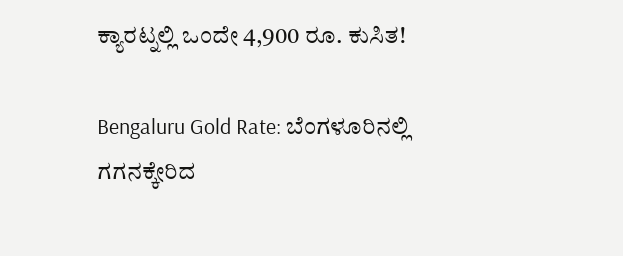ಕ್ಯಾರಟ್ನಲ್ಲಿ ಒಂದೇ 4,900 ರೂ. ಕುಸಿತ!

Bengaluru Gold Rate: ಬೆಂಗಳೂರಿನಲ್ಲಿ ಗಗನಕ್ಕೇರಿದ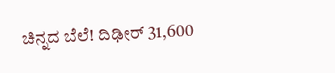ಚಿನ್ನದ ಬೆಲೆ! ದಿಢೀರ್ 31,600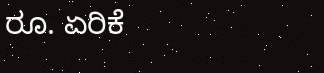ರೂ. ಏರಿಕೆ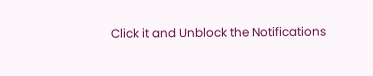Click it and Unblock the Notifications